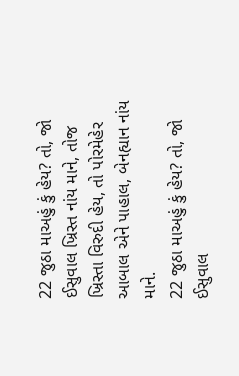22 જુઠા માઅહું કું હેય? તો, જો ઈસુવાલ ખ્રિસ્ત નાંય માને, તોજ ખ્રિસ્તા વિરુદી હેય, તો પોરમેહેર આબાલ એને પાહાલ, બેનહ્યાન નાંય માને.
22 જુઠા માઅહું કું હેય? તો, જો ઈસુવાલ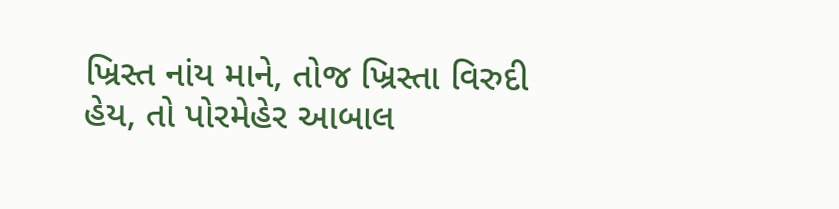ખ્રિસ્ત નાંય માને, તોજ ખ્રિસ્તા વિરુદી હેય, તો પોરમેહેર આબાલ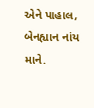એને પાહાલ, બેનહ્યાન નાંય માને.